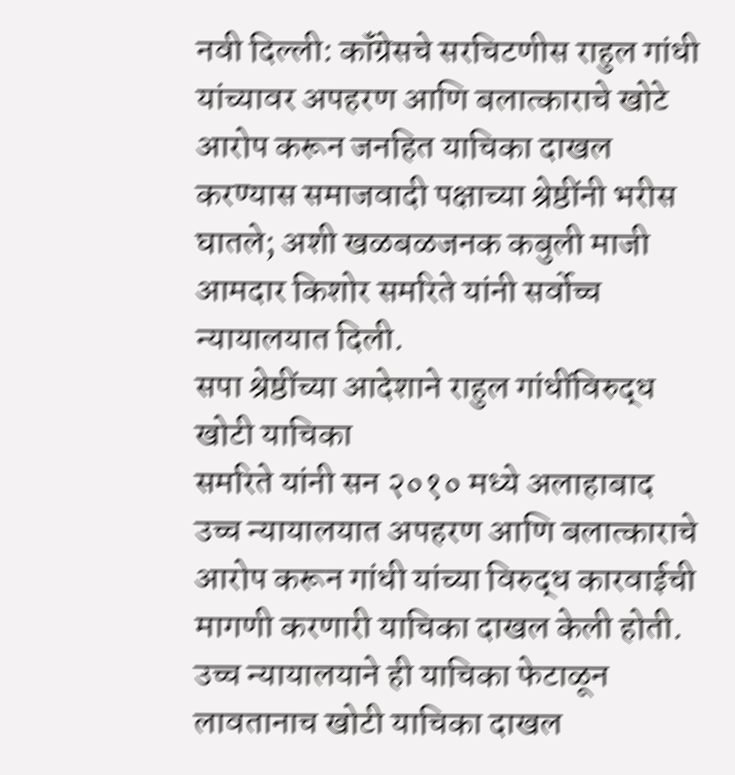नवी दिल्ली: कॉंग्रेसचे सरचिटणीस राहुल गांधी यांच्यावर अपहरण आणि बलात्काराचे खोटे आरोप करून जनहित याचिका दाखल करण्यास समाजवादी पक्षाच्या श्रेष्ठींनी भरीस घातले; अशी खळबळजनक कबुली माजी आमदार किशोर समरिते यांनी सर्वोच्च न्यायालयात दिली.
सपा श्रेष्ठींच्या आदेशाने राहुल गांधींविरुद्ध खोटी याचिका
समरिते यांनी सन २०१० मध्ये अलाहाबाद उच्च न्यायालयात अपहरण आणि बलात्काराचे आरोप करून गांधी यांच्या विरुद्ध कारवाईची मागणी करणारी याचिका दाखल केली होती. उच्च न्यायालयाने ही याचिका फेटाळून लावतानाच खोटी याचिका दाखल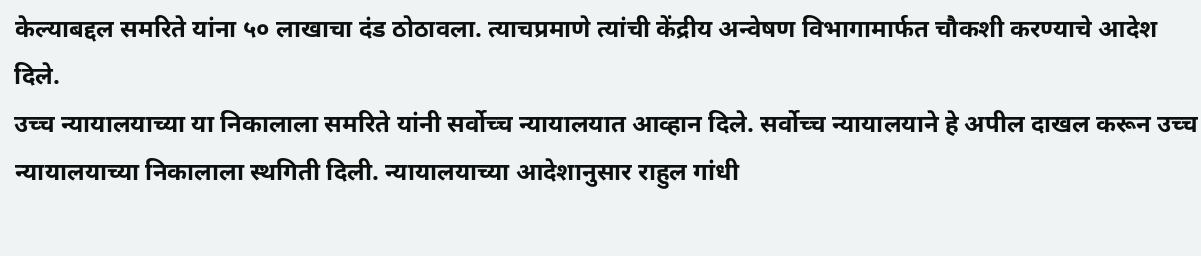केल्याबद्दल समरिते यांना ५० लाखाचा दंड ठोठावला. त्याचप्रमाणे त्यांची केंद्रीय अन्वेषण विभागामार्फत चौकशी करण्याचे आदेश दिले.
उच्च न्यायालयाच्या या निकालाला समरिते यांनी सर्वोच्च न्यायालयात आव्हान दिले. सर्वोच्च न्यायालयाने हे अपील दाखल करून उच्च न्यायालयाच्या निकालाला स्थगिती दिली. न्यायालयाच्या आदेशानुसार राहुल गांधी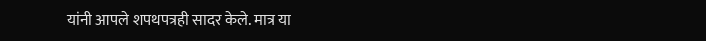यांनी आपले शपथपत्रही सादर केले. मात्र या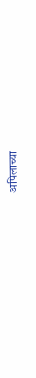अपिलाच्या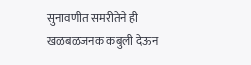सुनावणीत समरीतेने ही खळबळजनक कबुली देऊन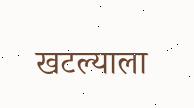खटल्याला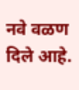नवे वळण दिले आहे.